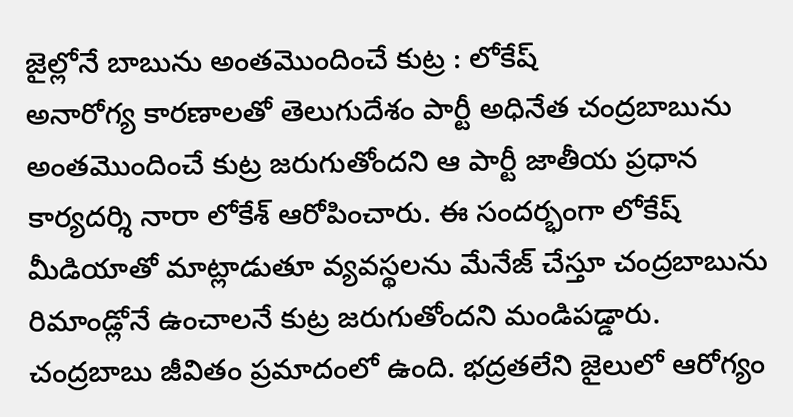జైల్లోనే బాబును అంతమొందించే కుట్ర : లోకేష్
అనారోగ్య కారణాలతో తెలుగుదేశం పార్టీ అధినేత చంద్రబాబును అంతమొందించే కుట్ర జరుగుతోందని ఆ పార్టీ జాతీయ ప్రధాన కార్యదర్శి నారా లోకేశ్ ఆరోపించారు. ఈ సందర్భంగా లోకేష్ మీడియాతో మాట్లాడుతూ వ్యవస్థలను మేనేజ్ చేస్తూ చంద్రబాబును రిమాండ్లోనే ఉంచాలనే కుట్ర జరుగుతోందని మండిపడ్డారు. చంద్రబాబు జీవితం ప్రమాదంలో ఉంది. భద్రతలేని జైలులో ఆరోగ్యం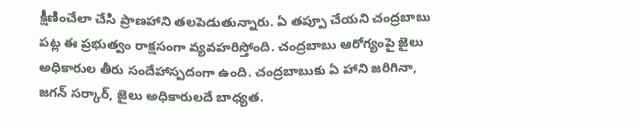క్షీణించేలా చేసి ప్రాణహాని తలపెడుతున్నారు. ఏ తప్పూ చేయని చంద్రబాబు పట్ల ఈ ప్రభుత్వం రాక్షసంగా వ్యవహరిస్తోంది. చంద్రబాబు ఆరోగ్యంపై జైలు అధికారుల తీరు సందేహాస్పదంగా ఉంది. చంద్రబాబుకు ఏ హాని జరిగినా, జగన్ సర్కార్, జైలు అధికారులదే బాధ్యత.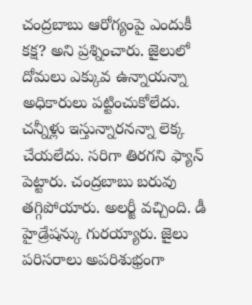చంద్రబాబు ఆరోగ్యంపై ఎందుకీ కక్ష? అని ప్రశ్నించారు. జైలులో దోమలు ఎక్కువ ఉన్నాయన్నా అధికారులు పట్టించుకోలేదు. చన్నీళ్లు ఇస్తున్నారనన్నా లెక్క చేయలేదు. సరిగా తిరగని ఫ్యాన్ పెట్టారు. చంద్రబాబు బరువు తగ్గిపోయారు. అలర్జీ వచ్చింది. డీ హైడ్రేషన్కు గురయ్యారు. జైలు పరిసరాలు అపరిశుభ్రంగా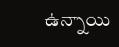ఉన్నాయి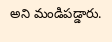అని మండిపడ్డారు.